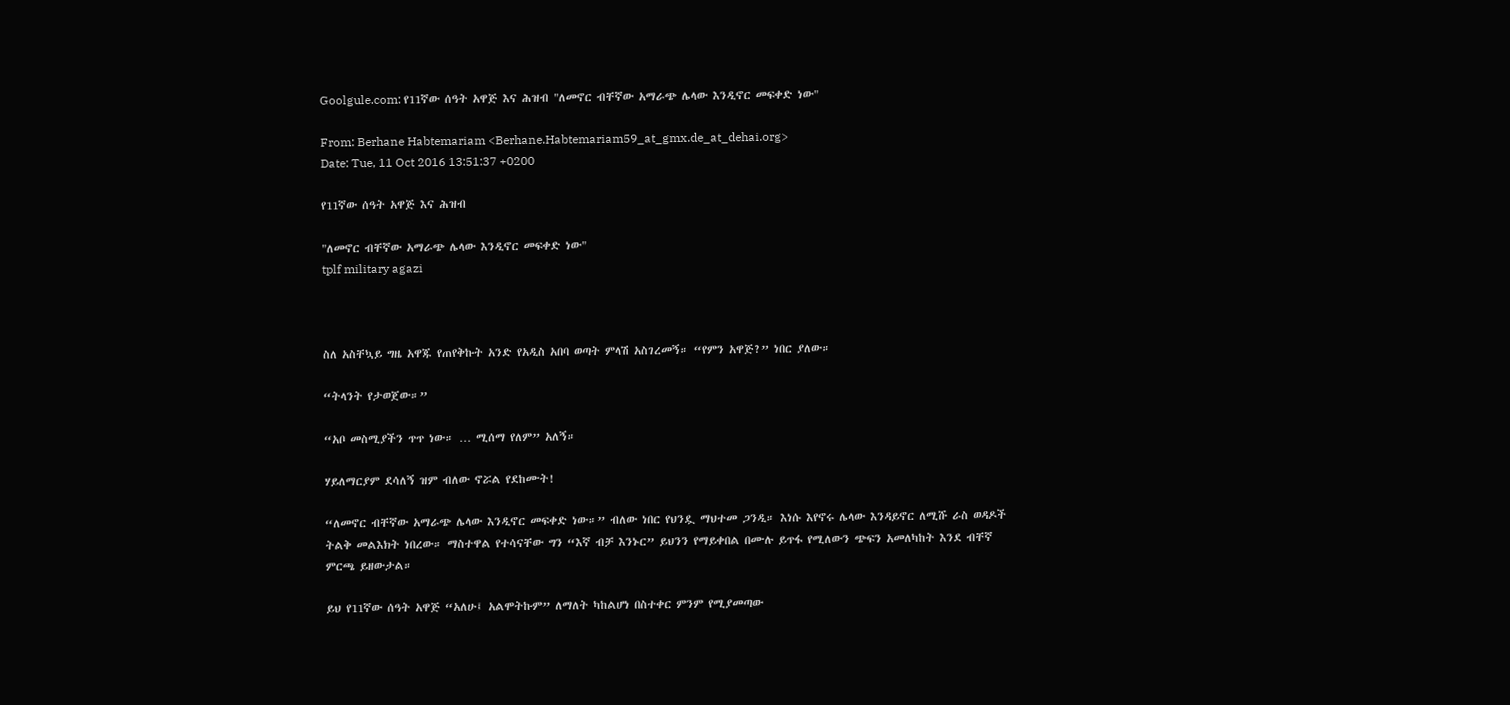Goolgule.com: የ11ኛው ሰዓት አዋጅ እና ሕዝብ "ለመኖር ብቸኛው አማራጭ ሌላው እንዲኖር መፍቀድ ነው"

From: Berhane Habtemariam <Berhane.Habtemariam59_at_gmx.de_at_dehai.org>
Date: Tue, 11 Oct 2016 13:51:37 +0200

የ11ኛው ሰዓት አዋጅ እና ሕዝብ

"ለመኖር ብቸኛው አማራጭ ሌላው እንዲኖር መፍቀድ ነው"
tplf military agazi



ስለ አስቸኳይ ግዜ አዋጁ የጠየቅኩት አንድ የአዲስ አበባ ወጣት ምላሽ አስገረመኝ። “የምን አዋጅ?” ነበር ያለው።

“ትላንት የታወጀው።”

“አቦ መስሚያችን ጥጥ ነው። … ሚሰማ የለም” አለኝ።

ሃይለማርያም ደሳለኝ ዝም ብለው ኖሯል የደከሙት!

“ለመኖር ብቸኛው አማራጭ ሌላው እንዲኖር መፍቀድ ነው።” ብለው ነበር የህንዷ ማህተመ ጋንዲ። እነሱ እየኖሩ ሌላው እንዳይኖር ለሚሹ ራስ ወዳዶች ትልቅ መልእክት ነበረው። ማስተዋል የተሳናቸው ግን “እኛ ብቻ እንኑር” ይህንን የማይቀበል በሙሉ ይጥፋ የሚለውን ጭፍን አመለካከት እንደ ብቸኛ ምርጫ ይዘውታል።

ይህ የ11ኛው ሰዓት አዋጅ “አለሁ፤ አልሞትኩም” ለማለት ካከልሆነ በስተቀር ምንም የሚያመጣው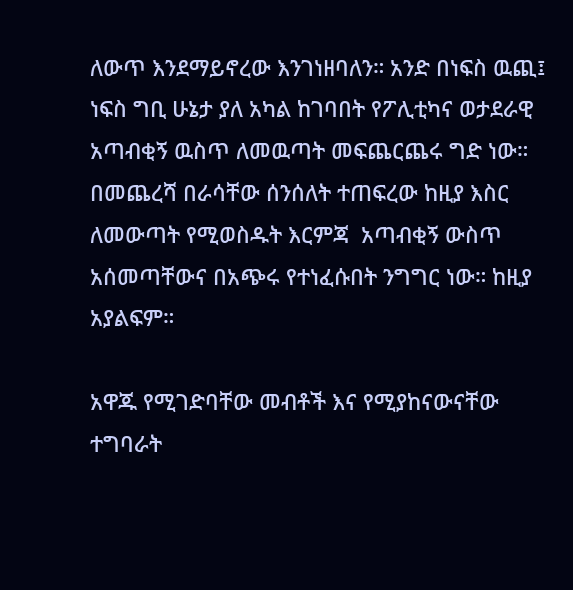ለውጥ እንደማይኖረው እንገነዘባለን። አንድ በነፍስ ዉጪ፤ ነፍስ ግቢ ሁኔታ ያለ አካል ከገባበት የፖሊቲካና ወታደራዊ አጣብቂኝ ዉስጥ ለመዉጣት መፍጨርጨሩ ግድ ነው። በመጨረሻ በራሳቸው ሰንሰለት ተጠፍረው ከዚያ እስር ለመውጣት የሚወስዱት እርምጃ  አጣብቂኝ ውስጥ አሰመጣቸውና በአጭሩ የተነፈሱበት ንግግር ነው። ከዚያ አያልፍም።

አዋጁ የሚገድባቸው መብቶች እና የሚያከናውናቸው ተግባራት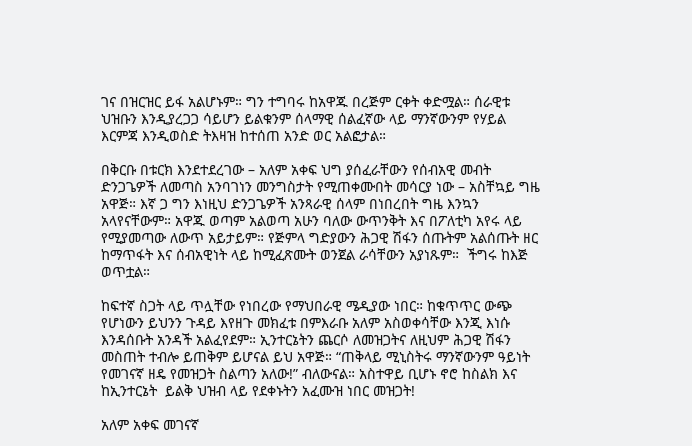ገና በዝርዝር ይፋ አልሆኑም። ግን ተግባሩ ከአዋጁ በረጅም ርቀት ቀድሟል። ሰራዊቱ ህዝቡን እንዲያረጋጋ ሳይሆን ይልቁንም ሰላማዊ ሰልፈኛው ላይ ማንኛውንም የሃይል እርምጃ እንዲወስድ ትእዛዝ ከተሰጠ አንድ ወር አልፎታል።

በቅርቡ በቱርክ እንደተደረገው – አለም አቀፍ ህግ ያሰፈራቸውን የሰብአዊ መብት ድንጋጌዎች ለመጣስ አንባገነን መንግስታት የሚጠቀሙበት መሳርያ ነው – አስቸኳይ ግዜ አዋጅ። እኛ ጋ ግን እነዚህ ድንጋጌዎች አንጻራዊ ሰላም በነበረበት ግዜ እንኳን አላየናቸውም። አዋጁ ወጣም አልወጣ አሁን ባለው ውጥንቅት እና በፖለቲካ አየሩ ላይ የሚያመጣው ለውጥ አይታይም። የጅምላ ግድያውን ሕጋዊ ሽፋን ሰጡትም አልሰጡት ዘር ከማጥፋት እና ሰብአዊነት ላይ ከሚፈጽሙት ወንጀል ራሳቸውን አያነጹም።  ችግሩ ከእጅ ወጥቷል።

ከፍተኛ ስጋት ላይ ጥሏቸው የነበረው የማህበራዊ ሜዲያው ነበር። ከቁጥጥር ውጭ የሆነውን ይህንን ጉዳይ እየዘጉ መክፈቱ በምእራቡ አለም አስወቀሳቸው እንጂ እነሱ እንዳሰቡት አንዳች አልፈየደም። ኢንተርኔትን ጨርሶ ለመዝጋትና ለዚህም ሕጋዊ ሽፋን መስጠት ተብሎ ይጠቅም ይሆናል ይህ አዋጅ። “ጠቅላይ ሚኒስትሩ ማንኛውንም ዓይነት የመገናኛ ዘዴ የመዝጋት ስልጣን አለው!” ብለውናል። አስተዋይ ቢሆኑ ኖሮ ከስልክ እና ከኢንተርኔት  ይልቅ ህዝብ ላይ የደቀኑትን አፈሙዝ ነበር መዝጋት!

አለም አቀፍ መገናኛ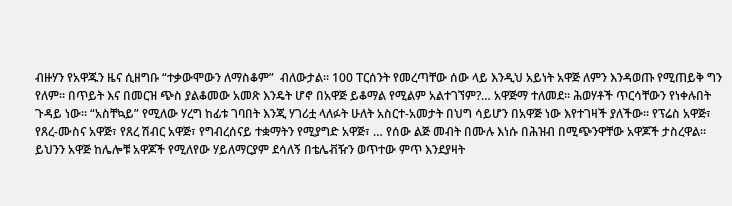ብዙሃን የአዋጁን ዜና ሲዘግቡ “ተቃውሞውን ለማስቆም”  ብለውታል። 100 ፐርሰንት የመረጣቸው ሰው ላይ እንዲህ አይነት አዋጅ ለምን እንዳወጡ የሚጠይቅ ግን የለም። በጥይት እና በመርዝ ጭስ ያልቆመው አመጽ እንዴት ሆኖ በአዋጅ ይቆማል የሚልም አልተገኘም?… አዋጅማ ተለመደ። ሕወሃቶች ጥርሳቸውን የነቀሉበት ጉዳይ ነው። “አስቸኳይ” የሚለው ሃረግ ከፊቱ ገባበት እንጂ ሃገሪቷ ላለፉት ሁለት አስርተ-አመታት በህግ ሳይሆን በአዋጅ ነው እየተገዛች ያለችው። የፕሬስ አዋጅ፣ የጸረ-ሙስና አዋጅ፣ የጸረ ሽብር አዋጅ፣ የግብረሰናይ ተቋማትን የሚያግድ አዋጅ፣ … የሰው ልጅ መብት በሙሉ እነሱ በሕዝብ በሚጭንዋቸው አዋጆች ታስረዋል። ይህንን አዋጅ ከሌሎቹ አዋጆች የሚለየው ሃይለማርያም ደሳለኝ በቴሌቭዥን ወጥተው ምጥ እንደያዛት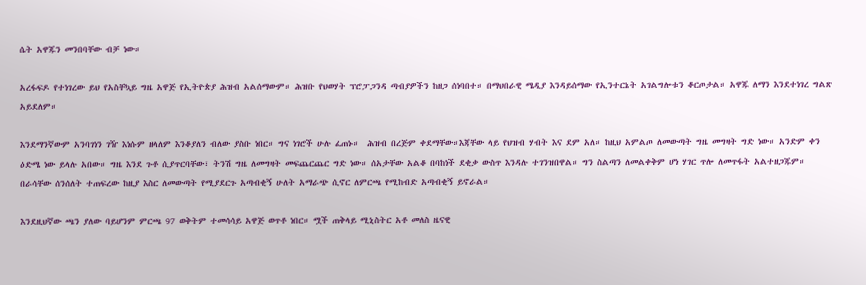ሴት አዋጁን መንበባቸው ብቻ ነው።

አረፋፍዶ የተነገረው ይህ የአስቸኳይ ግዜ አዋጅ የኢትዮጵያ ሕዝብ አልሰማውም። ሕዝቡ የህወሃት ፕሮፓጋንዳ ጣብያዎችን ከዘጋ ሰነባበተ። በማህበራዊ ሜዲያ እንዳይሰማው የኢንተርኔት አገልግሎቱን ቆርጦታል። አዋጁ ለማን እንደተነገረ ግልጽ አይደለም።

እንደማንኛውም አንባገነን ገዥ እነሱም ዘላለም እንቆያለን ብለው ያስቡ ነበር። ግና ነገሮች ሁሉ ፈጠኑ።  ሕዝብ በረጅም ቀደማቸው።እጃቸው ላይ የህዝብ ሃብት እና ደም አለ። ከዚህ አምልጦ ለመውጣት ግዜ መግዛት ግድ ነው። አንድም ቀን ዕድሜ ነው ይላሉ አበው። ግዜ እንደ ጉቶ ሲያጥርባቸው፣ ትንሽ ግዜ ለመግዛት መፍጨርጨር ግድ ነው። ሰአታቸው አልቆ በባከነች ደቂቃ ውስጥ እንዳሉ ተገንዝበዋል። ግን ስልጣን ለመልቀቅም ሆነ ሃገር ጥሎ ለመጥፋት አልተዘጋጁም። በራሳቸው ሰንሰለት ተጠፍረው ከዚያ እስር ለመውጣት የሚያደርጉ አጣብቂኝ ሁለት አማራጭ ሲኖር ለምርጫ የሚከብድ አጣብቂኝ ይኖራል።

እንደዚህኛው ጫን ያለው ባይሆንም ምርጫ 97 ወቅትም ተመሳሳይ አዋጅ ወጥቶ ነበር። ሟች ጠቅላይ ሚኒስትር አቶ መለስ ዜናዊ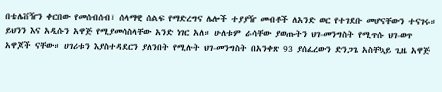በቴሌቨዥን ቀርበው የመሰብሰብ፣ ሰላማዊ ሰልፍ የማድረግና ሌሎች ተያያዥ መብቶች ለአንድ ወር የተገደቡ መሆናቸውን ተናገሩ። ይህንን እና አዲሱን አዋጅ የሚያመሳስላቸው አንድ ነገር አለ። ሁለቱም ራሳቸው ያወጡትን ህገ-መንግስት የሚጥሱ ህገ-ወጥ አዋጆች ናቸው። ሀገሪቱን እያስተዳደርን ያለንበት የሚሉት ህገ-መንግስት በአንቀጽ 93 ያሰፈረውን ድንጋጌ አስቸኳይ ጊዜ አዋጅ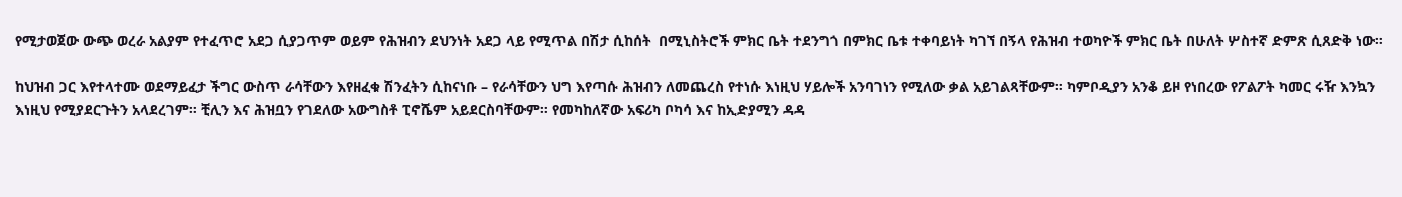የሚታወጀው ውጭ ወረራ አልያም የተፈጥሮ አደጋ ሲያጋጥም ወይም የሕዝብን ደህንነት አደጋ ላይ የሚጥል በሽታ ሲከሰት  በሚኒስትሮች ምክር ቤት ተደንግጎ በምክር ቤቱ ተቀባይነት ካገኘ በኝላ የሕዝብ ተወካዮች ምክር ቤት በሁለት ሦስተኛ ድምጽ ሲጸድቅ ነው።

ከህዝብ ጋር እየተላተሙ ወደማይፈታ ችግር ውስጥ ራሳቸውን እየዘፈቁ ሽንፈትን ሲከናነቡ – የራሳቸውን ህግ እየጣሱ ሕዝብን ለመጨረስ የተነሱ እነዚህ ሃይሎች አንባገነን የሚለው ቃል አይገልጻቸውም። ካምቦዲያን አንቆ ይዞ የነበረው የፖልፖት ካመር ሩዥ እንኳን እነዚህ የሚያደርጉትን አላደረገም። ቺሊን እና ሕዝቧን የገደለው አውግስቶ ፒኖሼም አይደርስባቸውም። የመካከለኛው አፍሪካ ቦካሳ እና ከኢድያሚን ዳዳ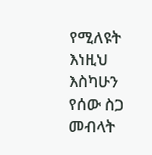የሚለዩት እነዚህ እስካሁን የሰው ስጋ መብላት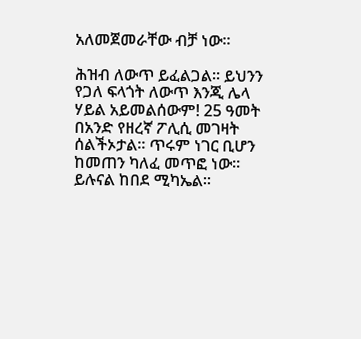አለመጀመራቸው ብቻ ነው።

ሕዝብ ለውጥ ይፈልጋል። ይህንን የጋለ ፍላጎት ለውጥ እንጂ ሌላ ሃይል አይመልሰውም! 25 ዓመት በአንድ የዘረኛ ፖሊሲ መገዛት ሰልችኦታል። ጥሩም ነገር ቢሆን ከመጠን ካለፈ መጥፎ ነው። ይሉናል ከበደ ሚካኤል።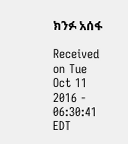ክንፉ አሰፋ

Received on Tue Oct 11 2016 - 06:30:41 EDT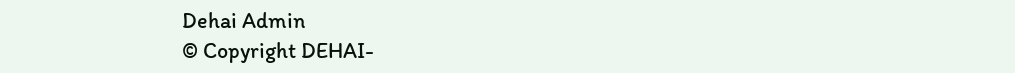Dehai Admin
© Copyright DEHAI-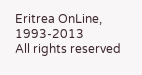Eritrea OnLine, 1993-2013
All rights reserved